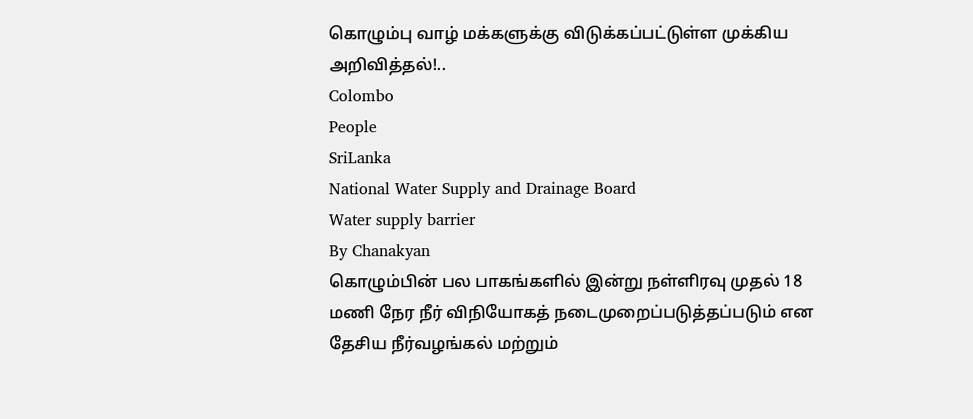கொழும்பு வாழ் மக்களுக்கு விடுக்கப்பட்டுள்ள முக்கிய அறிவித்தல்!..
Colombo
People
SriLanka
National Water Supply and Drainage Board
Water supply barrier
By Chanakyan
கொழும்பின் பல பாகங்களில் இன்று நள்ளிரவு முதல் 18 மணி நேர நீர் விநியோகத் நடைமுறைப்படுத்தப்படும் என தேசிய நீர்வழங்கல் மற்றும்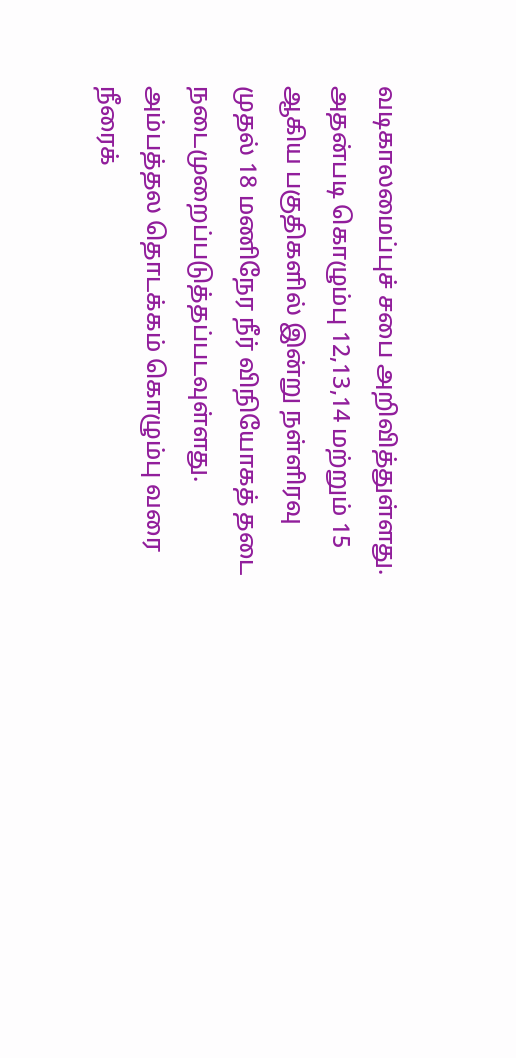வடிகாலமைப்புச் சபை அறிவித்துள்ளது.
அதன்படி கொழும்பு 12,13,14 மற்றும் 15 ஆகிய பகுதிகளில் இன்று நள்ளிரவு முதல் 18 மணிநேர நீர் விநியோகத் தடை நடைமுறைப்படுத்தப்படவுள்ளது.
அம்பத்தல தொடக்கம் கொழும்பு வரை நீரைக்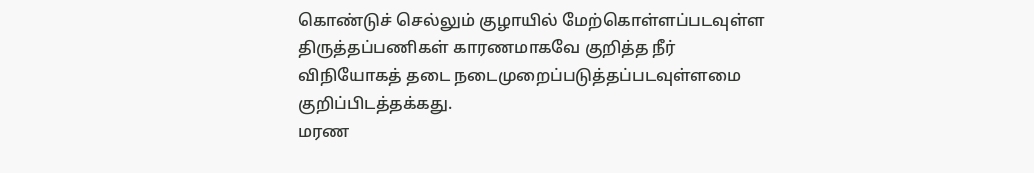கொண்டுச் செல்லும் குழாயில் மேற்கொள்ளப்படவுள்ள திருத்தப்பணிகள் காரணமாகவே குறித்த நீர் விநியோகத் தடை நடைமுறைப்படுத்தப்படவுள்ளமை குறிப்பிடத்தக்கது.
மரண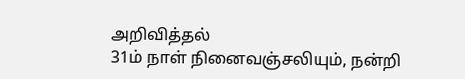அறிவித்தல்
31ம் நாள் நினைவஞ்சலியும், நன்றி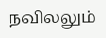நவிலலும்